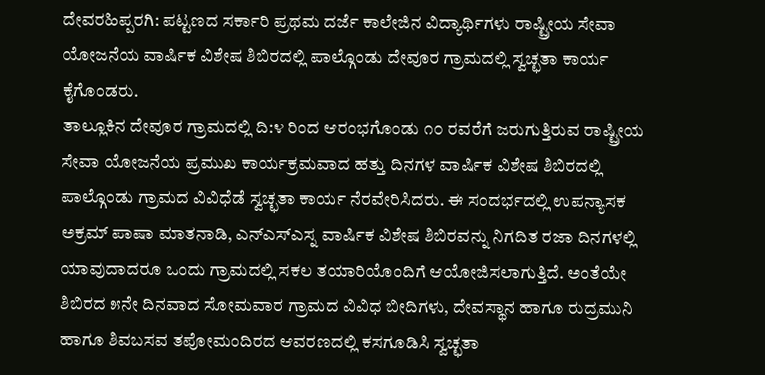ದೇವರಹಿಪ್ಪರಗಿ: ಪಟ್ಟಣದ ಸರ್ಕಾರಿ ಪ್ರಥಮ ದರ್ಜೆ ಕಾಲೇಜಿನ ವಿದ್ಯಾರ್ಥಿಗಳು ರಾಷ್ಟ್ರೀಯ ಸೇವಾ ಯೋಜನೆಯ ವಾರ್ಷಿಕ ವಿಶೇಷ ಶಿಬಿರದಲ್ಲಿ ಪಾಲ್ಗೊಂಡು ದೇವೂರ ಗ್ರಾಮದಲ್ಲಿ ಸ್ವಚ್ಛತಾ ಕಾರ್ಯ ಕೈಗೊಂಡರು.
ತಾಲ್ಲೂಕಿನ ದೇವೂರ ಗ್ರಾಮದಲ್ಲಿ ದಿ:೪ ರಿಂದ ಆರಂಭಗೊಂಡು ೧೦ ರವರೆಗೆ ಜರುಗುತ್ತಿರುವ ರಾಷ್ಟ್ರೀಯ ಸೇವಾ ಯೋಜನೆಯ ಪ್ರಮುಖ ಕಾರ್ಯಕ್ರಮವಾದ ಹತ್ತು ದಿನಗಳ ವಾರ್ಷಿಕ ವಿಶೇಷ ಶಿಬಿರದಲ್ಲಿ ಪಾಲ್ಗೊಂಡು ಗ್ರಾಮದ ವಿವಿಧೆಡೆ ಸ್ವಚ್ಛತಾ ಕಾರ್ಯ ನೆರವೇರಿಸಿದರು. ಈ ಸಂದರ್ಭದಲ್ಲಿ ಉಪನ್ಯಾಸಕ ಅಕ್ರಮ್ ಪಾಷಾ ಮಾತನಾಡಿ, ಎನ್ಎಸ್ಎಸ್ನ ವಾರ್ಷಿಕ ವಿಶೇಷ ಶಿಬಿರವನ್ನು ನಿಗದಿತ ರಜಾ ದಿನಗಳಲ್ಲಿ ಯಾವುದಾದರೂ ಒಂದು ಗ್ರಾಮದಲ್ಲಿ ಸಕಲ ತಯಾರಿಯೊಂದಿಗೆ ಆಯೋಜಿಸಲಾಗುತ್ತಿದೆ. ಅಂತೆಯೇ ಶಿಬಿರದ ೫ನೇ ದಿನವಾದ ಸೋಮವಾರ ಗ್ರಾಮದ ವಿವಿಧ ಬೀದಿಗಳು, ದೇವಸ್ಥಾನ ಹಾಗೂ ರುದ್ರಮುನಿ ಹಾಗೂ ಶಿವಬಸವ ತಪೋಮಂದಿರದ ಆವರಣದಲ್ಲಿ ಕಸಗೂಡಿಸಿ ಸ್ವಚ್ಛತಾ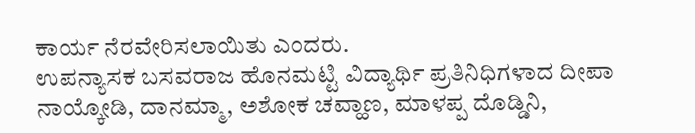ಕಾರ್ಯ ನೆರವೇರಿಸಲಾಯಿತು ಎಂದರು.
ಉಪನ್ಯಾಸಕ ಬಸವರಾಜ ಹೊನಮಟ್ಟಿ ವಿದ್ಯಾರ್ಥಿ ಪ್ರತಿನಿಧಿಗಳಾದ ದೀಪಾ ನಾಯ್ಕೋಡಿ, ದಾನಮ್ಮಾ, ಅಶೋಕ ಚವ್ಹಾಣ, ಮಾಳಪ್ಪ ದೊಡ್ಡಿನಿ,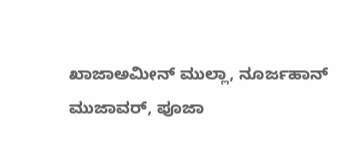ಖಾಜಾಅಮೀನ್ ಮುಲ್ಲಾ, ನೂರ್ಜಹಾನ್ ಮುಜಾವರ್, ಪೂಜಾ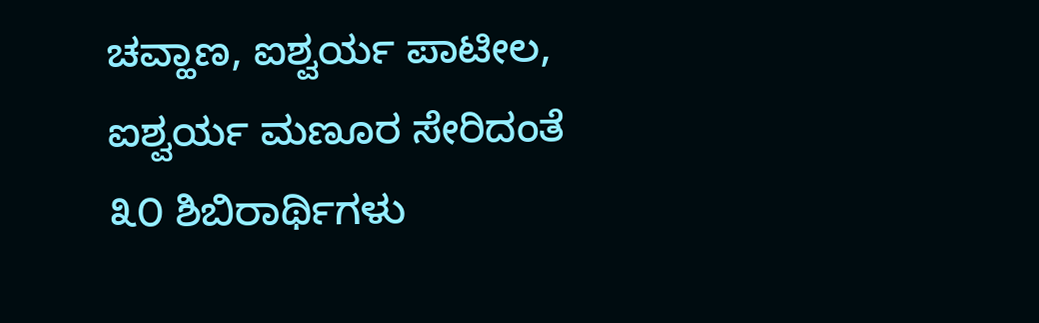ಚವ್ಹಾಣ, ಐಶ್ವರ್ಯ ಪಾಟೀಲ, ಐಶ್ವರ್ಯ ಮಣೂರ ಸೇರಿದಂತೆ ೩೦ ಶಿಬಿರಾರ್ಥಿಗಳು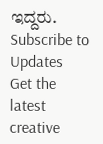ಇದ್ದರು.
Subscribe to Updates
Get the latest creative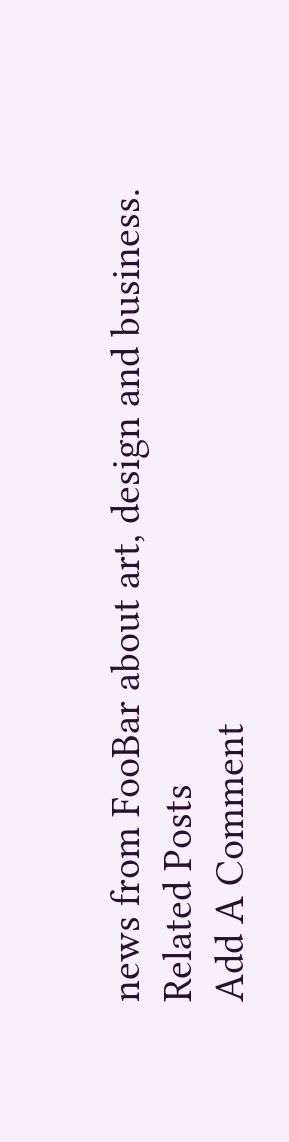news from FooBar about art, design and business.
Related Posts
Add A Comment